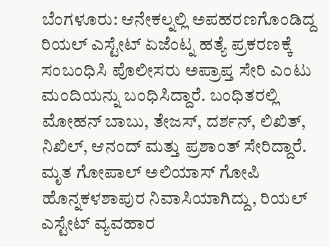ಬೆಂಗಳೂರು: ಆನೇಕಲ್ನಲ್ಲಿ ಅಪಹರಣಗೊಂಡಿದ್ದ ರಿಯಲ್ ಎಸ್ಟೇಟ್ ಏಜೆಂಟ್ನ ಹತ್ಯೆ ಪ್ರಕರಣಕ್ಕೆ ಸಂಬಂಧಿಸಿ ಪೊಲೀಸರು ಅಪ್ರಾಪ್ತ ಸೇರಿ ಎಂಟು ಮಂದಿಯನ್ನು ಬಂಧಿಸಿದ್ದಾರೆ. ಬಂಧಿತರಲ್ಲಿ ಮೋಹನ್ ಬಾಬು, ತೇಜಸ್, ದರ್ಶನ್, ಲಿಖಿತ್, ನಿಖಿಲ್, ಆನಂದ್ ಮತ್ತು ಪ್ರಶಾಂತ್ ಸೇರಿದ್ದಾರೆ.
ಮೃತ ಗೋಪಾಲ್ ಅಲಿಯಾಸ್ ಗೋಪಿ ಹೊನ್ನಕಳಶಾಪುರ ನಿವಾಸಿಯಾಗಿದ್ದು, ರಿಯಲ್ ಎಸ್ಟೇಟ್ ವ್ಯವಹಾರ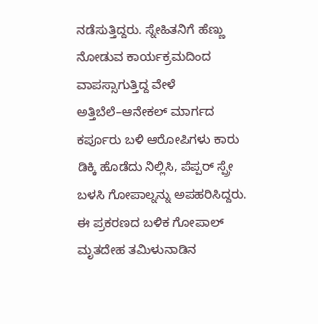ನಡೆಸುತ್ತಿದ್ದರು. ಸ್ನೇಹಿತನಿಗೆ ಹೆಣ್ಣು ನೋಡುವ ಕಾರ್ಯಕ್ರಮದಿಂದ ವಾಪಸ್ಸಾಗುತ್ತಿದ್ದ ವೇಳೆ ಅತ್ತಿಬೆಲೆ–ಆನೇಕಲ್ ಮಾರ್ಗದ ಕರ್ಪೂರು ಬಳಿ ಆರೋಪಿಗಳು ಕಾರು ಡಿಕ್ಕಿ ಹೊಡೆದು ನಿಲ್ಲಿಸಿ, ಪೆಪ್ಪರ್ ಸ್ಪ್ರೇ ಬಳಸಿ ಗೋಪಾಲ್ನನ್ನು ಅಪಹರಿಸಿದ್ದರು.
ಈ ಪ್ರಕರಣದ ಬಳಿಕ ಗೋಪಾಲ್ ಮೃತದೇಹ ತಮಿಳುನಾಡಿನ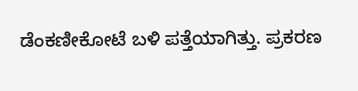ಡೆಂಕಣೀಕೋಟೆ ಬಳಿ ಪತ್ತೆಯಾಗಿತ್ತು. ಪ್ರಕರಣ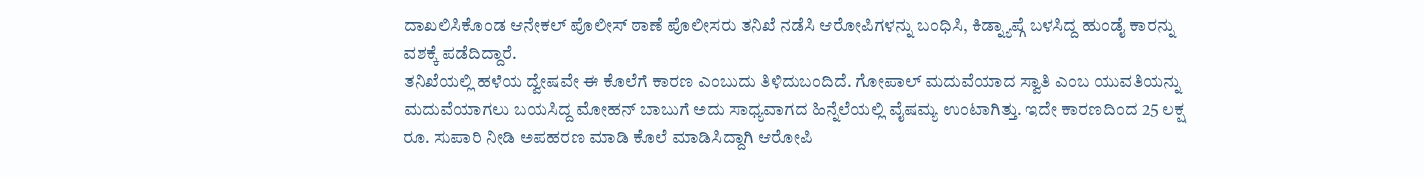ದಾಖಲಿಸಿಕೊಂಡ ಆನೇಕಲ್ ಪೊಲೀಸ್ ಠಾಣೆ ಪೊಲೀಸರು ತನಿಖೆ ನಡೆಸಿ ಆರೋಪಿಗಳನ್ನು ಬಂಧಿಸಿ, ಕಿಡ್ನ್ಯಾಪ್ಗೆ ಬಳಸಿದ್ದ ಹುಂಡೈ ಕಾರನ್ನು ವಶಕ್ಕೆ ಪಡೆದಿದ್ದಾರೆ.
ತನಿಖೆಯಲ್ಲಿ ಹಳೆಯ ದ್ವೇಷವೇ ಈ ಕೊಲೆಗೆ ಕಾರಣ ಎಂಬುದು ತಿಳಿದುಬಂದಿದೆ. ಗೋಪಾಲ್ ಮದುವೆಯಾದ ಸ್ವಾತಿ ಎಂಬ ಯುವತಿಯನ್ನು ಮದುವೆಯಾಗಲು ಬಯಸಿದ್ದ ಮೋಹನ್ ಬಾಬುಗೆ ಅದು ಸಾಧ್ಯವಾಗದ ಹಿನ್ನೆಲೆಯಲ್ಲಿ ವೈಷಮ್ಯ ಉಂಟಾಗಿತ್ತು. ಇದೇ ಕಾರಣದಿಂದ 25 ಲಕ್ಷ ರೂ. ಸುಪಾರಿ ನೀಡಿ ಅಪಹರಣ ಮಾಡಿ ಕೊಲೆ ಮಾಡಿಸಿದ್ದಾಗಿ ಆರೋಪಿ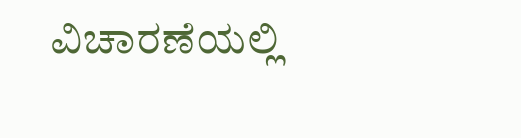ವಿಚಾರಣೆಯಲ್ಲಿ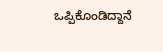ಒಪ್ಪಿಕೊಂಡಿದ್ದಾನೆ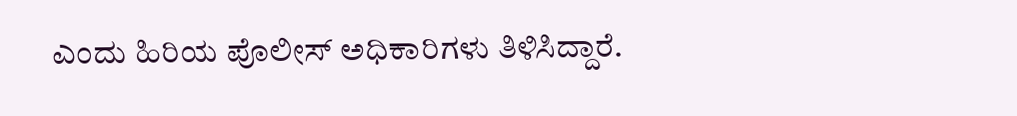ಎಂದು ಹಿರಿಯ ಪೊಲೀಸ್ ಅಧಿಕಾರಿಗಳು ತಿಳಿಸಿದ್ದಾರೆ.